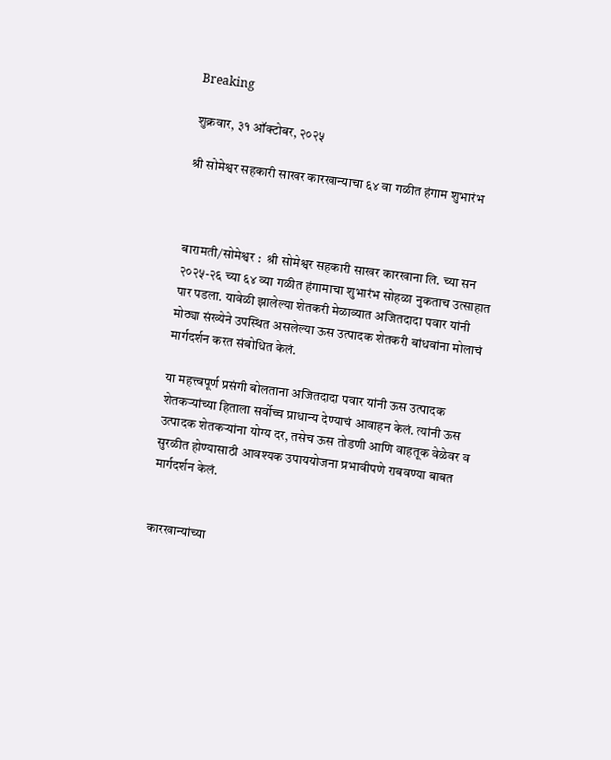Breaking

शुक्रवार, ३१ ऑक्टोबर, २०२५

श्री सोमेश्वर सहकारी साखर कारखान्याचा ६४ वा गळीत हंगाम शुभारंभ



बारामती/सोमेश्वर :  श्री सोमेश्वर सहकारी साखर कारखाना लि. च्या सन २०२५-२६ च्या ६४ व्या गळीत हंगामाचा शुभारंभ सोहळा नुकताच उत्साहात पार पडला. यावेळी झालेल्या शेतकरी मेळाव्यात अजितदादा पवार यांनी मोठ्या संख्येने उपस्थित असलेल्या ऊस उत्पादक शेतकरी बांधवांना मोलाचं मार्गदर्शन करत संबोधित केलं.

या महत्त्वपूर्ण प्रसंगी बोलताना अजितदादा पवार यांनी ऊस उत्पादक शेतकऱ्यांच्या हिताला सर्वोच्च प्राधान्य देण्याचं आवाहन केलं. त्यांनी ऊस उत्पादक शेतकऱ्यांना योग्य दर, तसेच ऊस तोडणी आणि वाहतूक वेळेवर व सुरळीत होण्यासाठी आवश्यक उपाययोजना प्रभावीपणे राबवण्या बाबत मार्गदर्शन केलं.


कारखान्यांच्या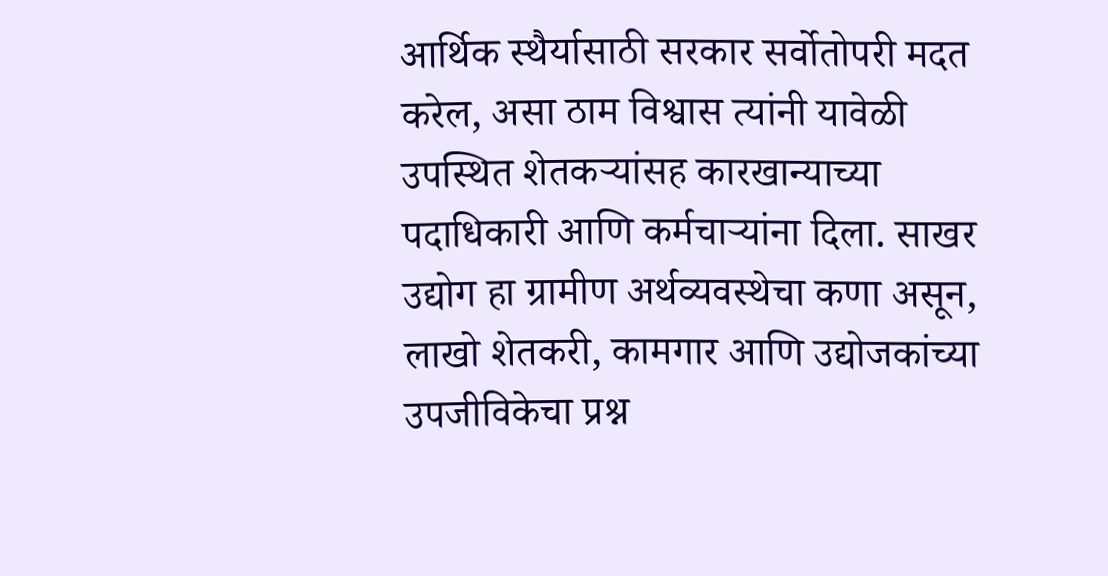आर्थिक स्थैर्यासाठी सरकार सर्वोतोपरी मदत करेल, असा ठाम विश्वास त्यांनी यावेळी उपस्थित शेतकऱ्यांसह कारखान्याच्या पदाधिकारी आणि कर्मचाऱ्यांना दिला. साखर उद्योग हा ग्रामीण अर्थव्यवस्थेचा कणा असून, लाखो शेतकरी, कामगार आणि उद्योजकांच्या उपजीविकेचा प्रश्न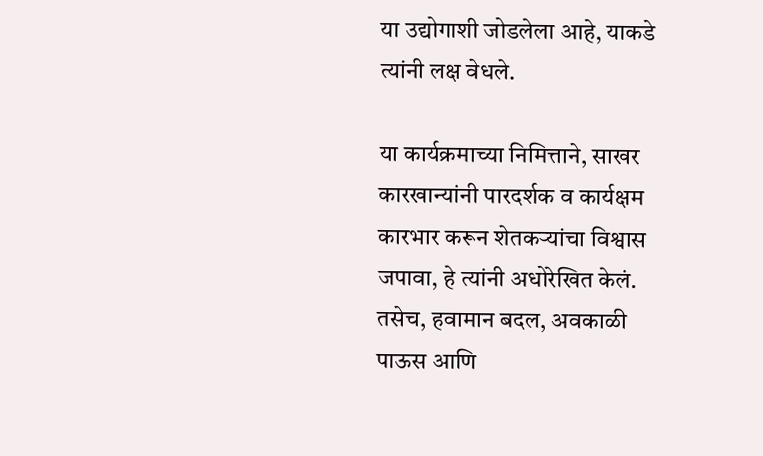या उद्योगाशी जोडलेला आहे, याकडे त्यांनी लक्ष वेधले.

या कार्यक्रमाच्या निमित्ताने, साखर कारखान्यांनी पारदर्शक व कार्यक्षम कारभार करून शेतकऱ्यांचा विश्वास जपावा, हे त्यांनी अधोरेखित केलं. तसेच, हवामान बदल, अवकाळी पाऊस आणि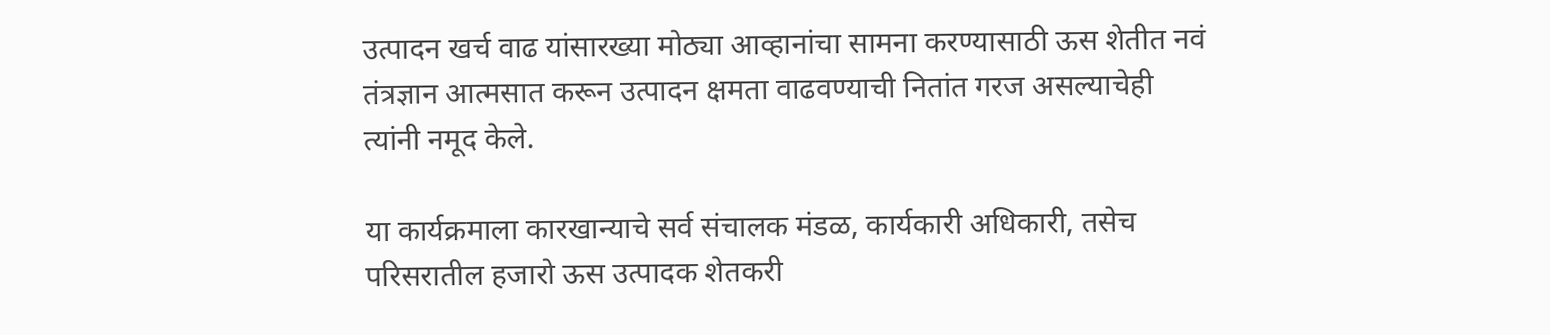उत्पादन खर्च वाढ यांसारख्या मोठ्या आव्हानांचा सामना करण्यासाठी ऊस शेतीत नवं तंत्रज्ञान आत्मसात करून उत्पादन क्षमता वाढवण्याची नितांत गरज असल्याचेही त्यांनी नमूद केले.

या कार्यक्रमाला कारखान्याचे सर्व संचालक मंडळ, कार्यकारी अधिकारी, तसेच परिसरातील हजारो ऊस उत्पादक शेतकरी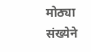मोठ्या संख्येने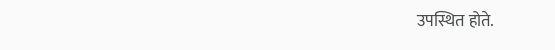उपस्थित होते.